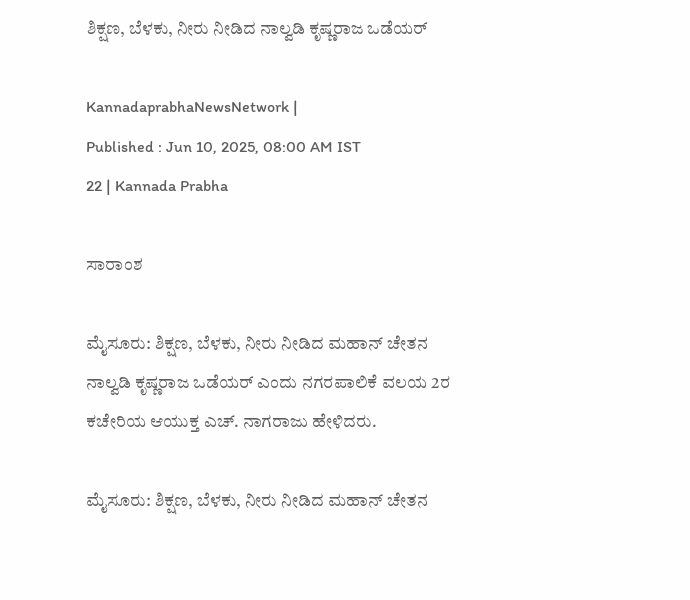ಶಿಕ್ಷಣ, ಬೆಳಕು, ನೀರು ನೀಡಿದ ನಾಲ್ವಡಿ ಕೃಷ್ಣರಾಜ ಒಡೆಯರ್

KannadaprabhaNewsNetwork |
Published : Jun 10, 2025, 08:00 AM IST
22 | Kannada Prabha

ಸಾರಾಂಶ

ಮೈಸೂರು: ಶಿಕ್ಷಣ, ಬೆಳಕು, ನೀರು ನೀಡಿದ ಮಹಾನ್‌ ಚೇತನ ನಾಲ್ವಡಿ ಕೃಷ್ಣರಾಜ ಒಡೆಯರ್ ಎಂದು ನಗರಪಾಲಿಕೆ ವಲಯ 2ರ ಕಚೇರಿಯ ಆಯುಕ್ತ ಎಚ್‌. ನಾಗರಾಜು ಹೇಳಿದರು.

ಮೈಸೂರು: ಶಿಕ್ಷಣ, ಬೆಳಕು, ನೀರು ನೀಡಿದ ಮಹಾನ್‌ ಚೇತನ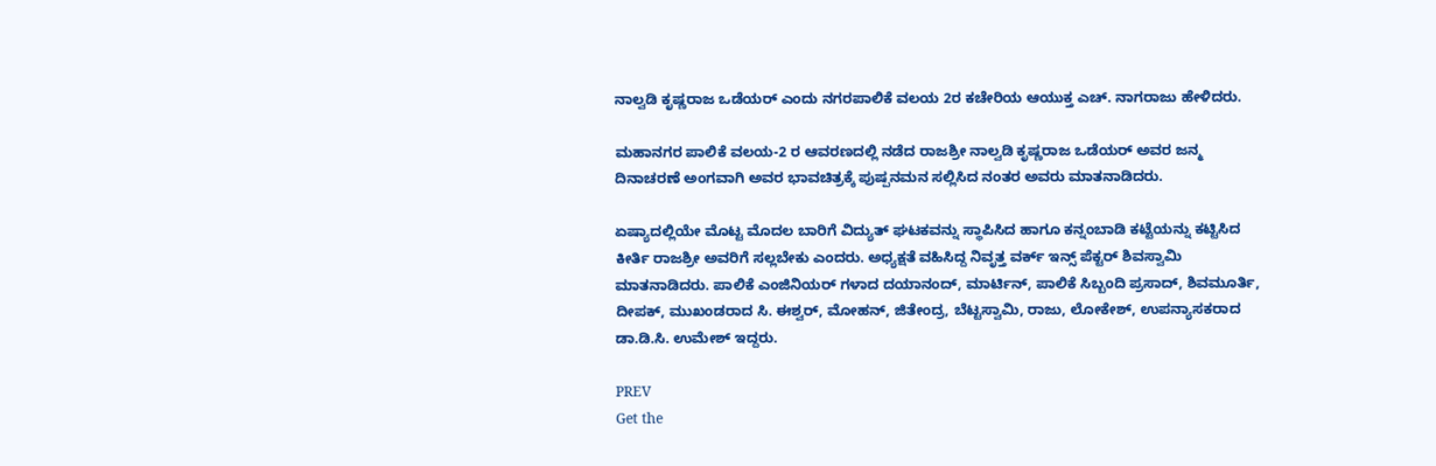ನಾಲ್ವಡಿ ಕೃಷ್ಣರಾಜ ಒಡೆಯರ್ ಎಂದು ನಗರಪಾಲಿಕೆ ವಲಯ 2ರ ಕಚೇರಿಯ ಆಯುಕ್ತ ಎಚ್‌. ನಾಗರಾಜು ಹೇಳಿದರು.

ಮಹಾನಗರ ಪಾಲಿಕೆ ವಲಯ-2 ರ ಆವರಣದಲ್ಲಿ ನಡೆದ ರಾಜಶ್ರೀ ನಾಲ್ವಡಿ ಕೃಷ್ಣರಾಜ ಒಡೆಯರ್‌ ಅವರ ಜನ್ಮ ದಿನಾಚರಣೆ ಅಂಗವಾಗಿ ಅವರ ಭಾವಚಿತ್ರಕ್ಕೆ ಪುಷ್ಪನಮನ ಸಲ್ಲಿಸಿದ ನಂತರ ಅವರು ಮಾತನಾಡಿದರು.

ಏಷ್ಯಾದಲ್ಲಿಯೇ ಮೊಟ್ಟ ಮೊದಲ ಬಾರಿಗೆ ವಿದ್ಯುತ್‌ ಘಟಕವನ್ನು ಸ್ಥಾಪಿಸಿದ ಹಾಗೂ ಕನ್ನಂಬಾಡಿ ಕಟ್ಟೆಯನ್ನು ಕಟ್ಟಿಸಿದ ಕೀರ್ತಿ ರಾಜಶ್ರೀ ಅವರಿಗೆ ಸಲ್ಲಬೇಕು ಎಂದರು. ಅಧ್ಯಕ್ಷತೆ ವಹಿಸಿದ್ದ ನಿವೃತ್ತ ವರ್ಕ್‌ ಇನ್ಸ್‌ ಪೆಕ್ಟರ್ ಶಿವಸ್ವಾಮಿ ಮಾತನಾಡಿದರು. ಪಾಲಿಕೆ ಎಂಜಿನಿಯರ್‌ ಗಳಾದ ದಯಾನಂದ್, ಮಾರ್ಟಿನ್, ಪಾಲಿಕೆ ಸಿಬ್ಬಂದಿ ಪ್ರಸಾದ್, ಶಿವಮೂರ್ತಿ, ದೀಪಕ್, ಮುಖಂಡರಾದ ಸಿ. ಈಶ್ವರ್, ಮೋಹನ್, ಜಿತೇಂದ್ರ, ಬೆಟ್ಟಸ್ವಾಮಿ, ರಾಜು, ಲೋಕೇಶ್, ಉಪನ್ಯಾಸಕರಾದ ಡಾ.ಡಿ.ಸಿ. ಉಮೇಶ್ ಇದ್ದರು.

PREV
Get the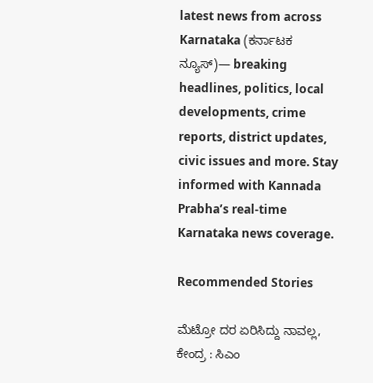latest news from across Karnataka (ಕರ್ನಾಟಕ ನ್ಯೂಸ್)— breaking headlines, politics, local developments, crime reports, district updates, civic issues and more. Stay informed with Kannada Prabha’s real‑time Karnataka news coverage.

Recommended Stories

ಮೆಟ್ರೋ ದರ ಏರಿಸಿದ್ದು ನಾವಲ್ಲ, ಕೇಂದ್ರ : ಸಿಎಂ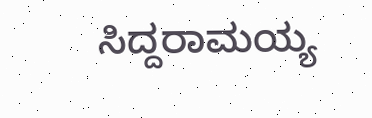ಸಿದ್ದರಾಮಯ್ಯ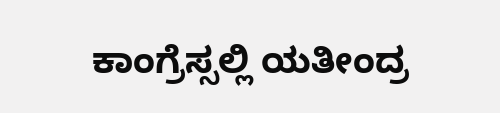ಕಾಂಗ್ರೆಸ್ಸಲ್ಲಿ ಯತೀಂದ್ರ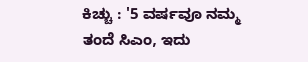ಕಿಚ್ಚು : '5 ವರ್ಷವೂ ನಮ್ಮ ತಂದೆ ಸಿಎಂ, ಇದು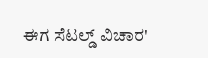ಈಗ ಸೆಟಲ್ಡ್‌ ವಿಚಾರ'